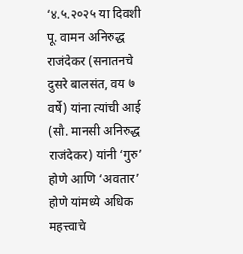‘४.५.२०२५ या दिवशी पू. वामन अनिरुद्ध राजंदेकर (सनातनचे दुसरे बालसंत, वय ७ वर्षे) यांना त्यांची आई (सौ. मानसी अनिरुद्ध राजंदेकर) यांनी ‘गुरु’ होणे आणि ‘अवतार’ होणे यांमध्ये अधिक महत्त्वाचे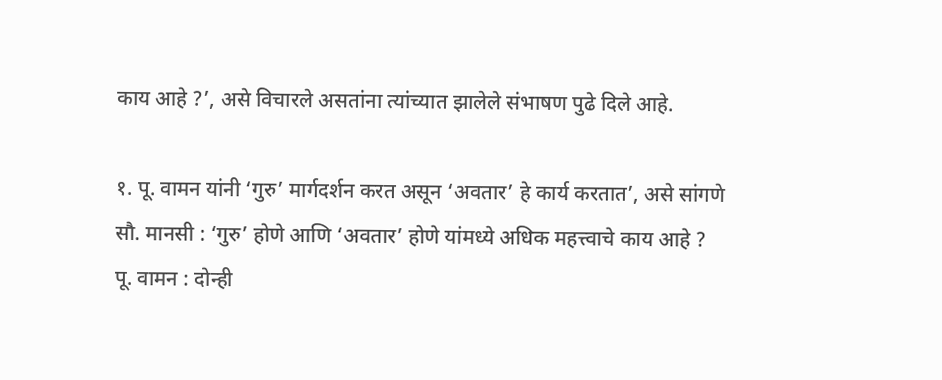काय आहे ?’, असे विचारले असतांना त्यांच्यात झालेले संभाषण पुढे दिले आहे.

१. पू. वामन यांनी ‘गुरु’ मार्गदर्शन करत असून ‘अवतार’ हे कार्य करतात’, असे सांगणे
सौ. मानसी : ‘गुरु’ होणे आणि ‘अवतार’ होणे यांमध्ये अधिक महत्त्वाचे काय आहे ?
पू. वामन : दोन्ही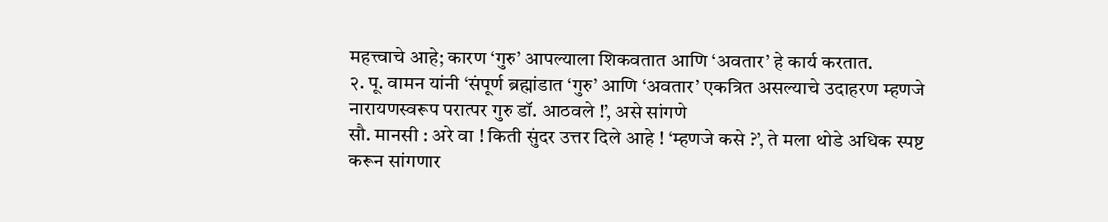महत्त्वाचे आहे; कारण ‘गुरु’ आपल्याला शिकवतात आणि ‘अवतार’ हे कार्य करतात.
२. पू. वामन यांनी ‘संपूर्ण ब्रह्मांडात ‘गुरु’ आणि ‘अवतार’ एकत्रित असल्याचे उदाहरण म्हणजे नारायणस्वरूप परात्पर गुरु डॉ. आठवले !’, असे सांगणे
सौ. मानसी : अरे वा ! किती सुंदर उत्तर दिले आहे ! ‘म्हणजे कसे ?’, ते मला थोडे अधिक स्पष्ट करून सांगणार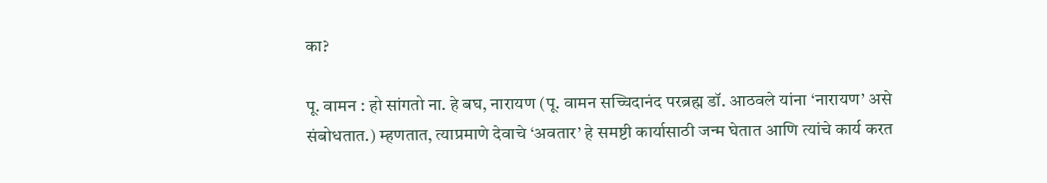का?

पू. वामन : हो सांगतो ना. हे बघ, नारायण (पू. वामन सच्चिदानंद परब्रह्म डॉ. आठवले यांना ‘नारायण’ असे संबोधतात.) म्हणतात, त्याप्रमाणे देवाचे ‘अवतार’ हे समष्टी कार्यासाठी जन्म घेतात आणि त्यांचे कार्य करत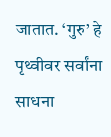जातात. ‘गुरु’ हे पृथ्वीवर सर्वांना साधना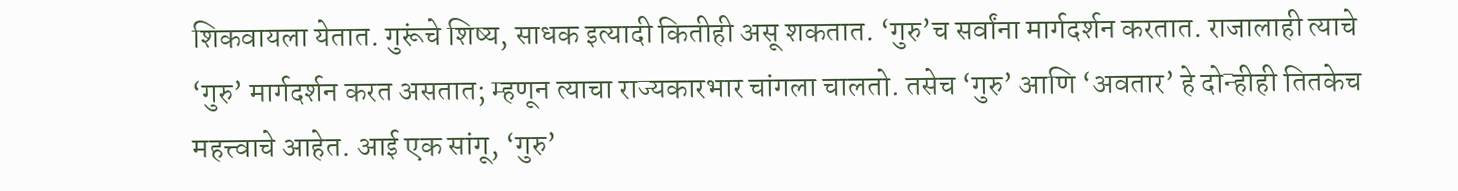शिकवायला येतात. गुरूंचे शिष्य, साधक इत्यादी कितीही असू शकतात. ‘गुरु’च सर्वांना मार्गदर्शन करतात. राजालाही त्याचे ‘गुरु’ मार्गदर्शन करत असतात; म्हणून त्याचा राज्यकारभार चांगला चालतो. तसेच ‘गुरु’ आणि ‘अवतार’ हे दोन्हीही तितकेच महत्त्वाचे आहेत. आई एक सांगू, ‘गुरु’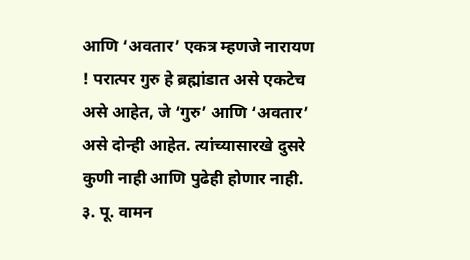आणि ‘अवतार’ एकत्र म्हणजे नारायण ! परात्पर गुरु हे ब्रह्मांडात असे एकटेच असे आहेत, जे ‘गुरु’ आणि ‘अवतार’ असे दोन्ही आहेत. त्यांच्यासारखे दुसरे कुणी नाही आणि पुढेही होणार नाही.
३. पू. वामन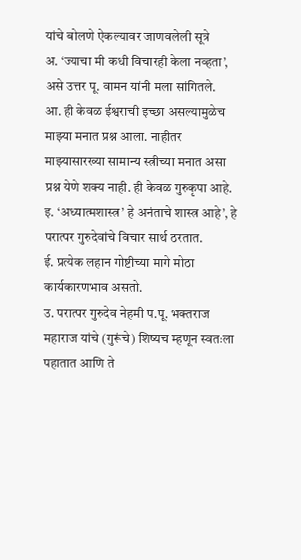यांचे बोलणे ऐकल्यावर जाणवलेली सूत्रे
अ. ‘ज्याचा मी कधी विचारही केला नव्हता’, असे उत्तर पू. वामन यांनी मला सांगितले.
आ. ही केवळ ईश्वराची इच्छा असल्यामुळेच माझ्या मनात प्रश्न आला. नाहीतर माझ्यासारख्या सामान्य स्त्रीच्या मनात असा प्रश्न येणे शक्य नाही. ही केवळ गुरुकृपा आहे.
इ. ‘अध्यात्मशास्त्र’ हे अनंताचे शास्त्र आहे’, हे परात्पर गुरुदेवांचे विचार सार्थ ठरतात.
ई. प्रत्येक लहान गोष्टीच्या मागे मोठा कार्यकारणभाव असतो.
उ. परात्पर गुरुदेव नेहमी प.पू. भक्तराज महाराज यांचे (गुरूंचे) शिष्यच म्हणून स्वतःला पहातात आणि ते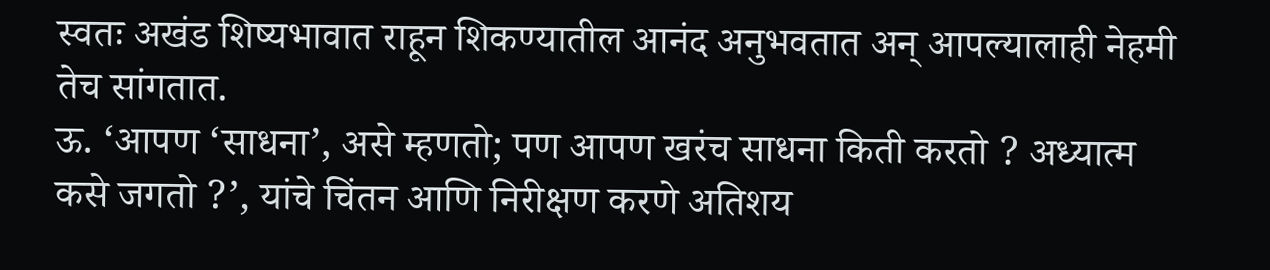स्वतः अखंड शिष्यभावात राहून शिकण्यातील आनंद अनुभवतात अन् आपल्यालाही नेहमी तेच सांगतात.
ऊ. ‘आपण ‘साधना’, असे म्हणतो; पण आपण खरंच साधना किती करतो ? अध्यात्म कसे जगतो ?’, यांचे चिंतन आणि निरीक्षण करणे अतिशय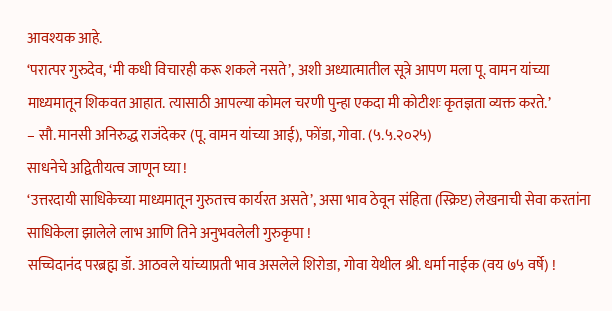आवश्यक आहे.
‘परात्पर गुरुदेव, ‘मी कधी विचारही करू शकले नसते’, अशी अध्यात्मातील सूत्रे आपण मला पू. वामन यांच्या माध्यमातून शिकवत आहात. त्यासाठी आपल्या कोमल चरणी पुन्हा एकदा मी कोटीशः कृतज्ञता व्यक्त करते.’
– सौ. मानसी अनिरुद्ध राजंदेकर (पू. वामन यांच्या आई), फोंडा, गोवा. (५.५.२०२५)
साधनेचे अद्वितीयत्व जाणून घ्या !
‘उत्तरदायी साधिकेच्या माध्यमातून गुरुतत्त्व कार्यरत असते’, असा भाव ठेवून संहिता (स्क्रिप्ट) लेखनाची सेवा करतांना साधिकेला झालेले लाभ आणि तिने अनुभवलेली गुरुकृपा !
सच्चिदानंद परब्रह्म डॉ. आठवले यांच्याप्रती भाव असलेले शिरोडा, गोवा येथील श्री. धर्मा नाईक (वय ७५ वर्षे) !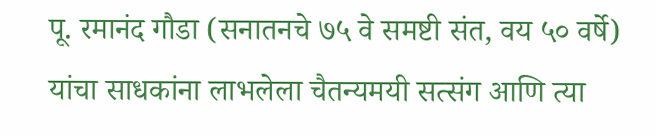पू. रमानंद गौडा (सनातनचे ७५ वे समष्टी संत, वय ५० वर्षे) यांचा साधकांना लाभलेला चैतन्यमयी सत्संग आणि त्या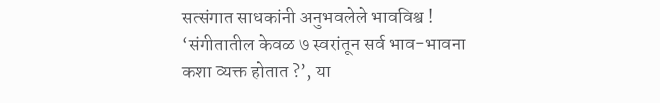सत्संगात साधकांनी अनुभवलेले भावविश्व !
‘संगीतातील केवळ ७ स्वरांतून सर्व भाव-भावना कशा व्यक्त होतात ?’, या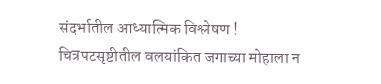संदर्भातील आध्यात्मिक विश्लेषण !
चित्रपटसृष्टीतील वलयांकित जगाच्या मोहाला न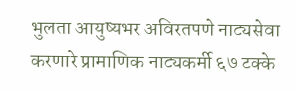भुलता आयुष्यभर अविरतपणे नाट्यसेवा करणारे प्रामाणिक नाट्यकर्मी ६७ टक्के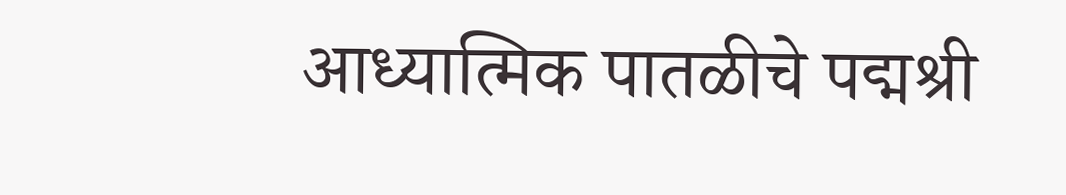आध्यात्मिक पातळीचे पद्मश्री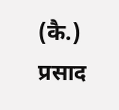(कै.) प्रसाद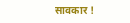सावकार !